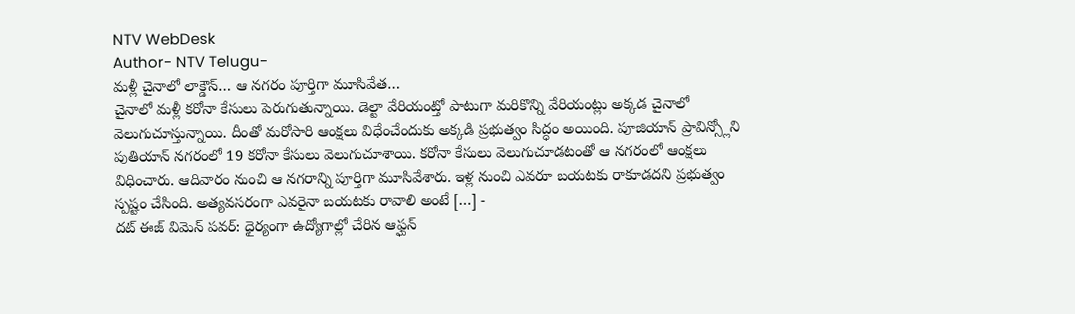NTV WebDesk
Author- NTV Telugu-
మళ్లీ చైనాలో లాక్డౌన్… ఆ నగరం పూర్తిగా మూసివేత…
చైనాలో మళ్లీ కరోనా కేసులు పెరుగుతున్నాయి. డెల్టా వేరియంట్తో పాటుగా మరికొన్ని వేరియంట్లు అక్కడ చైనాలో వెలుగుచూస్తున్నాయి. దీంతో మరోసారి ఆంక్షలు విధేంచేందుకు అక్కడి ప్రభుత్వం సిద్ధం అయింది. పూజియాన్ ప్రావిన్స్లోని పుతియాన్ నగరంలో 19 కరోనా కేసులు వెలుగుచూశాయి. కరోనా కేసులు వెలుగుచూడటంతో ఆ నగరంలో ఆంక్షలు విధించారు. ఆదివారం నుంచి ఆ నగరాన్ని పూర్తిగా మూసివేశారు. ఇళ్ల నుంచి ఎవరూ బయటకు రాకూడదని ప్రభుత్వం స్పష్టం చేసింది. అత్యవసరంగా ఎవరైనా బయటకు రావాలి అంటే […] -
దట్ ఈజ్ విమెన్ పవర్: ధైర్యంగా ఉద్యోగాల్లో చేరిన ఆఫ్ఘన్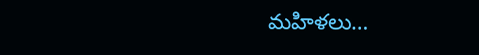మహిళలు…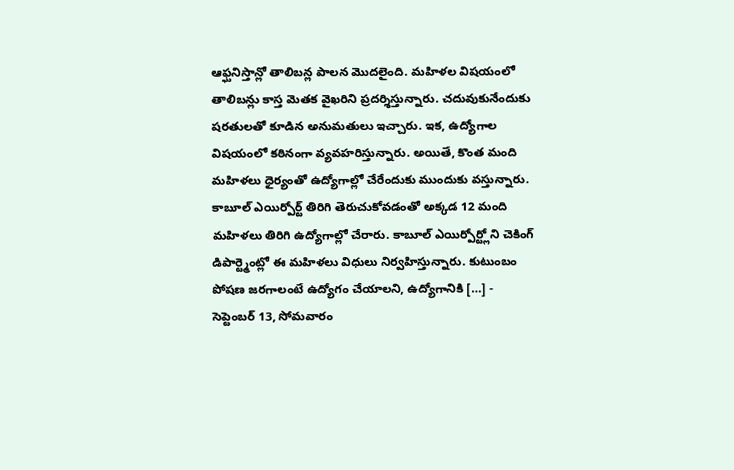ఆఫ్ఘనిస్తాన్లో తాలిబన్ల పాలన మొదలైంది. మహిళల విషయంలో తాలిబన్లు కాస్త మెతక వైఖరిని ప్రదర్శిస్తున్నారు. చదువుకునేందుకు షరతులతో కూడిన అనుమతులు ఇచ్చారు. ఇక, ఉద్యోగాల విషయంలో కఠినంగా వ్యవహరిస్తున్నారు. అయితే, కొంత మంది మహిళలు ధైర్యంతో ఉద్యోగాల్లో చేరేందుకు ముందుకు వస్తున్నారు. కాబూల్ ఎయిర్పోర్ట్ తిరిగి తెరుచుకోవడంతో అక్కడ 12 మంది మహిళలు తిరిగి ఉద్యోగాల్లో చేరారు. కాబూల్ ఎయిర్పోర్ట్లోని చెకింగ్ డిపార్ట్మెంట్లో ఈ మహిళలు విధులు నిర్వహిస్తున్నారు. కుటుంబం పోషణ జరగాలంటే ఉద్యోగం చేయాలని, ఉద్యోగానికి […] -
సెప్టెంబర్ 13, సోమవారం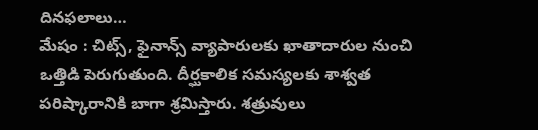దినఫలాలు…
మేషం : చిట్స్, ఫైనాన్స్ వ్యాపారులకు ఖాతాదారుల నుంచి ఒత్తిడి పెరుగుతుంది. దీర్ఘకాలిక సమస్యలకు శాశ్వత పరిష్కారానికి బాగా శ్రమిస్తారు. శత్రువులు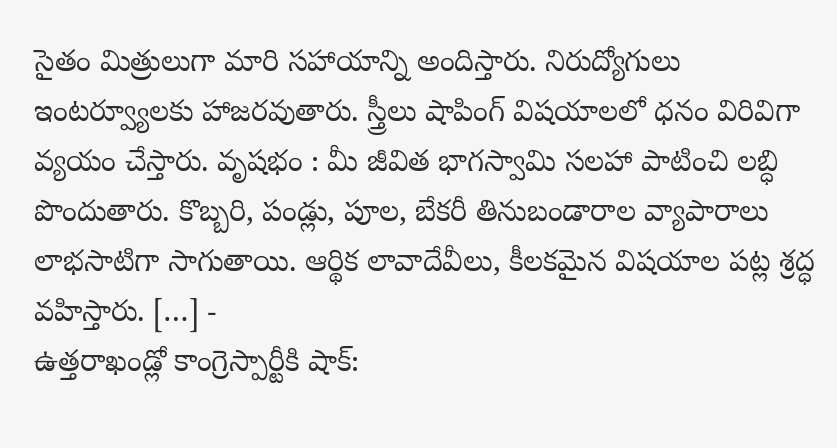సైతం మిత్రులుగా మారి సహాయాన్ని అందిస్తారు. నిరుద్యోగులు ఇంటర్వ్యూలకు హాజరవుతారు. స్త్రీలు షాపింగ్ విషయాలలో ధనం విరివిగా వ్యయం చేస్తారు. వృషభం : మీ జీవిత భాగస్వామి సలహా పాటించి లబ్ధి పొందుతారు. కొబ్బరి, పండ్లు, పూల, బేకరీ తినుబండారాల వ్యాపారాలు లాభసాటిగా సాగుతాయి. ఆర్థిక లావాదేవీలు, కీలకమైన విషయాల పట్ల శ్రద్ధ వహిస్తారు. […] -
ఉత్తరాఖండ్లో కాంగ్రెస్పార్టీకి షాక్: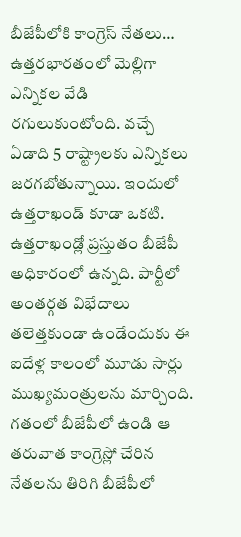బీజేపీలోకి కాంగ్రెస్ నేతలు…
ఉత్తరభారతంలో మెల్లిగా ఎన్నికల వేడి రగులుకుంటోంది. వచ్చే ఏడాది 5 రాష్ట్రాలకు ఎన్నికలు జరగబోతున్నాయి. ఇందులో ఉత్తరాఖండ్ కూడా ఒకటి. ఉత్తరాఖండ్లో ప్రస్తుతం బీజేపీ అధికారంలో ఉన్నది. పార్టీలో అంతర్గత విభేదాలు తలెత్తకుండా ఉండేందుకు ఈ ఐదేళ్ల కాలంలో మూడు సార్లు ముఖ్యమంత్రులను మార్చింది. గతంలో బీజేపీలో ఉండి ఆ తరువాత కాంగ్రెస్లో చేరిన నేతలను తిరిగి బీజేపీలో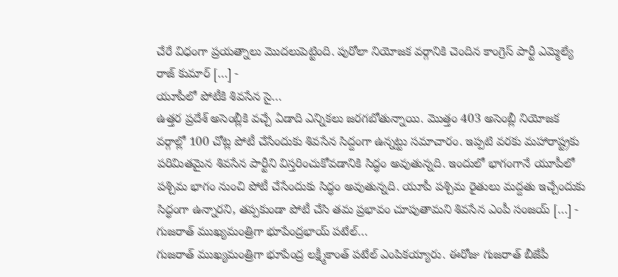చేరే విధంగా ప్రయత్నాలు మొదలుపెట్టింది. పురోలా నియోజక వర్గానికి చెందిన కాంగ్రెస్ పార్టీ ఎమ్మెల్యే రాజ్ కుమార్ […] -
యూపీలో పోటీకి శివసేన సై…
ఉత్తర ప్రదేశ్ అసెంబ్లీకి వచ్చే ఏడాది ఎన్నికలు జరగబోతున్నాయి. మొత్తం 403 అసెంబ్లీ నియోజక వర్గాల్లో 100 చోట్ల పోటీ చేసేందుకు శివసేన సిద్దంగా ఉన్నట్టు సమాచారం. ఇప్పటి వరకు మహారాష్ట్రకు పరిమితమైన శివసేన పార్టీని విస్తరించుకోవడానికి సిద్ధం అవుతున్నది. ఇందులో భాగంగానే యూపీలో పశ్చిమ భాగం నుంచి పోటీ చేసేందుకు సిద్ధం అవుతున్నది. యూపీ పశ్చిమ రైతులు మద్దతు ఇచ్చేందుకు సిద్ధంగా ఉన్నారని, తప్పకుండా పోటీ చేసి తమ ప్రభావం చూపుతామని శివసేన ఎంపీ సంజయ్ […] -
గుజరాత్ ముఖ్యమంత్రిగా భూపేంద్రభాయ్ పటేల్…
గుజరాత్ ముఖ్యమంత్రిగా భూపేంద్ర లక్ష్మీకాంత్ పటేల్ ఎంపికయ్యారు. ఈరోజు గుజరాత్ బీజేపీ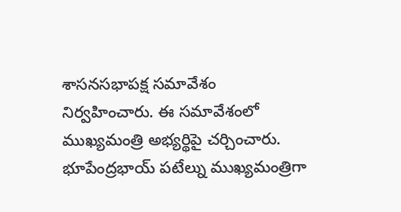శాసనసభాపక్ష సమావేశం నిర్వహించారు. ఈ సమావేశంలో ముఖ్యమంత్రి అభ్యర్థిపై చర్చించారు. భూపేంద్రభాయ్ పటేల్ను ముఖ్యమంత్రిగా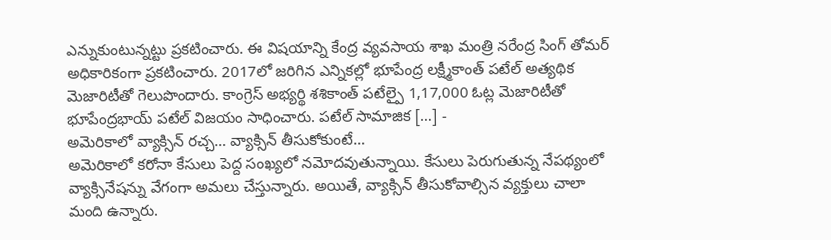ఎన్నుకుంటున్నట్టు ప్రకటించారు. ఈ విషయాన్ని కేంద్ర వ్యవసాయ శాఖ మంత్రి నరేంద్ర సింగ్ తోమర్ అధికారికంగా ప్రకటించారు. 2017లో జరిగిన ఎన్నికల్లో భూపేంద్ర లక్ష్మీకాంత్ పటేల్ అత్యథిక మెజారిటీతో గెలుపొందారు. కాంగ్రెస్ అభ్యర్థి శశికాంత్ పటేల్పై 1,17,000 ఓట్ల మెజారిటీతో భూపేంద్రభాయ్ పటేల్ విజయం సాధించారు. పటేల్ సామాజిక […] -
అమెరికాలో వ్యాక్సిన్ రచ్చ… వ్యాక్సిన్ తీసుకోకుంటే…
అమెరికాలో కరోనా కేసులు పెద్ద సంఖ్యలో నమోదవుతున్నాయి. కేసులు పెరుగుతున్న నేపథ్యంలో వ్యాక్సినేషన్ను వేగంగా అమలు చేస్తున్నారు. అయితే, వ్యాక్సిన్ తీసుకోవాల్సిన వ్యక్తులు చాలా మంది ఉన్నారు.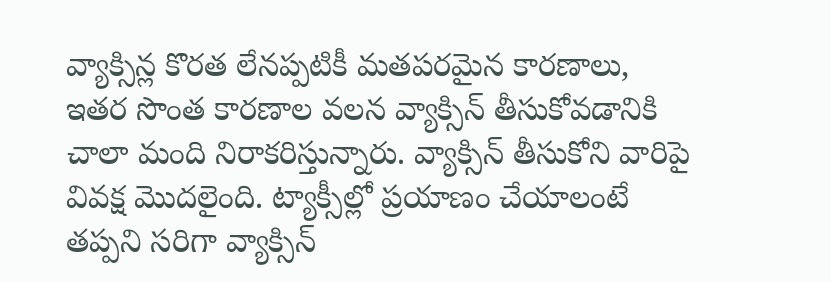వ్యాక్సిన్ల కొరత లేనప్పటికీ మతపరమైన కారణాలు, ఇతర సొంత కారణాల వలన వ్యాక్సిన్ తీసుకోవడానికి చాలా మంది నిరాకరిస్తున్నారు. వ్యాక్సిన్ తీసుకోని వారిపై వివక్ష మొదలైంది. ట్యాక్సీల్లో ప్రయాణం చేయాలంటే తప్పని సరిగా వ్యాక్సిన్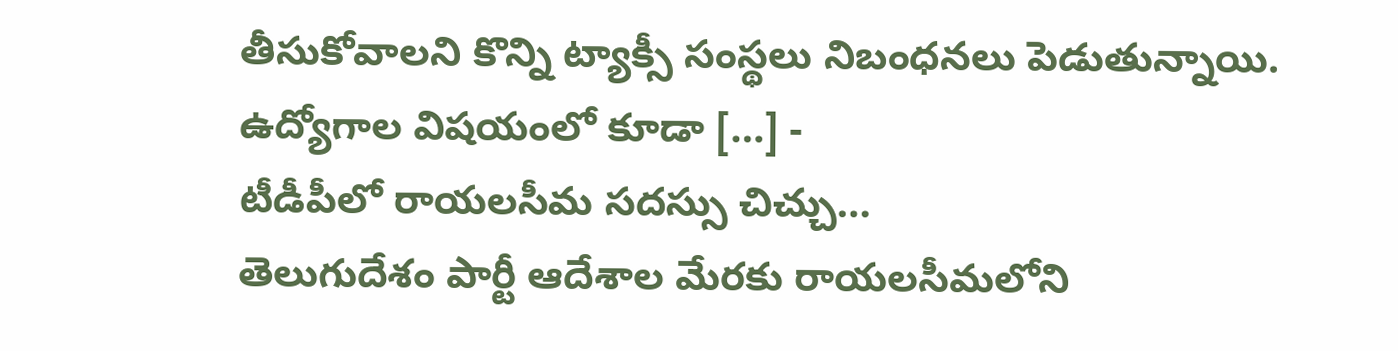తీసుకోవాలని కొన్ని ట్యాక్సీ సంస్థలు నిబంధనలు పెడుతున్నాయి. ఉద్యోగాల విషయంలో కూడా […] -
టీడీపీలో రాయలసీమ సదస్సు చిచ్చు…
తెలుగుదేశం పార్టీ ఆదేశాల మేరకు రాయలసీమలోని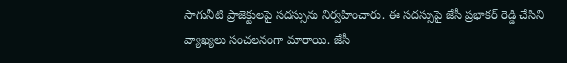సాగునీటి ప్రాజెక్టులపై సదస్సును నిర్వహించారు. ఈ సదస్సుపై జేసీ ప్రభాకర్ రెడ్డి చేసిని వ్యాఖ్యలు సంచలనంగా మారాయి. జేసీ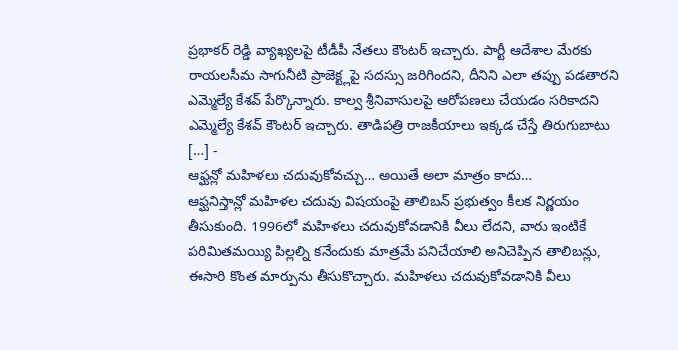ప్రభాకర్ రెడ్డి వ్యాఖ్యలపై టీడీపీ నేతలు కౌంటర్ ఇచ్చారు. పార్టీ ఆదేశాల మేరకు రాయలసీమ సాగునీటి ప్రాజెక్ట్లపై సదస్సు జరిగిందని, దీనిని ఎలా తప్పు పడతారని ఎమ్మెల్యే కేశవ్ పేర్కొన్నారు. కాల్వ శ్రీనివాసులపై ఆరోపణలు చేయడం సరికాదని ఎమ్మెల్యే కేశవ్ కౌంటర్ ఇచ్చారు. తాడిపత్రి రాజకీయాలు ఇక్కడ చేస్తే తిరుగుబాటు […] -
ఆఫ్ఘన్లో మహిళలు చదువుకోవచ్చు… అయితే అలా మాత్రం కాదు…
ఆఫ్ఘనిస్తాన్లో మహిళల చదువు విషయంపై తాలిబన్ ప్రభుత్వం కీలక నిర్ణయం తీసుకుంది. 1996లో మహిళలు చదువుకోవడానికి వీలు లేదని, వారు ఇంటికే పరిమితమయ్యి పిల్లల్ని కనేందుకు మాత్రమే పనిచేయాలి అనిచెప్పిన తాలిబన్లు, ఈసారి కొంత మార్పును తీసుకొచ్చారు. మహిళలు చదువుకోవడానికి వీలు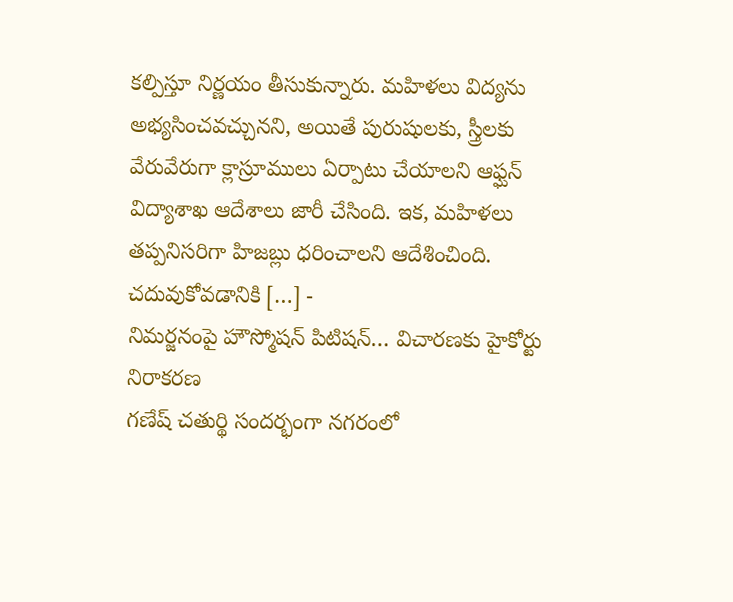కల్పిస్తూ నిర్ణయం తీసుకున్నారు. మహిళలు విద్యను అభ్యసించవచ్చునని, అయితే పురుషులకు, స్త్రీలకు వేరువేరుగా క్లాస్రూములు ఏర్పాటు చేయాలని ఆఫ్ఘన్ విద్యాశాఖ ఆదేశాలు జారీ చేసింది. ఇక, మహిళలు తప్పనిసరిగా హిజబ్లు ధరించాలని ఆదేశించింది. చదువుకోవడానికి […] -
నిమర్జనంపై హౌస్మోషన్ పిటిషన్… విచారణకు హైకోర్టు నిరాకరణ
గణేష్ చతుర్థి సందర్భంగా నగరంలో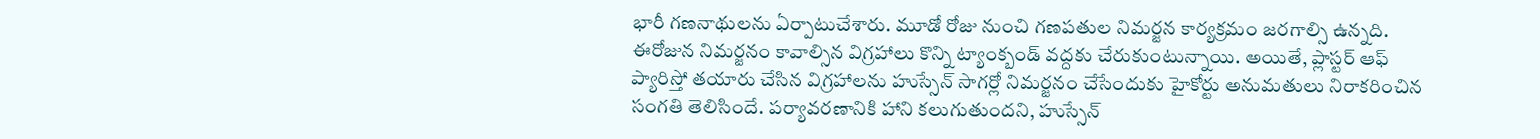భారీ గణనాథులను ఏర్పాటుచేశారు. మూడో రోజు నుంచి గణపతుల నిమర్జన కార్యక్రమం జరగాల్సి ఉన్నది. ఈరోజున నిమర్జనం కావాల్సిన విగ్రహాలు కొన్ని ట్యాంక్బండ్ వద్దకు చేరుకుంటున్నాయి. అయితే, ప్లాస్టర్ ఆఫ్ ప్యారిస్తో తయారు చేసిన విగ్రహాలను హుస్సేన్ సాగర్లో నిమర్జనం చేసేందుకు హైకోర్టు అనుమతులు నిరాకరించిన సంగతి తెలిసిందే. పర్యావరణానికి హాని కలుగుతుందని, హుస్సేన్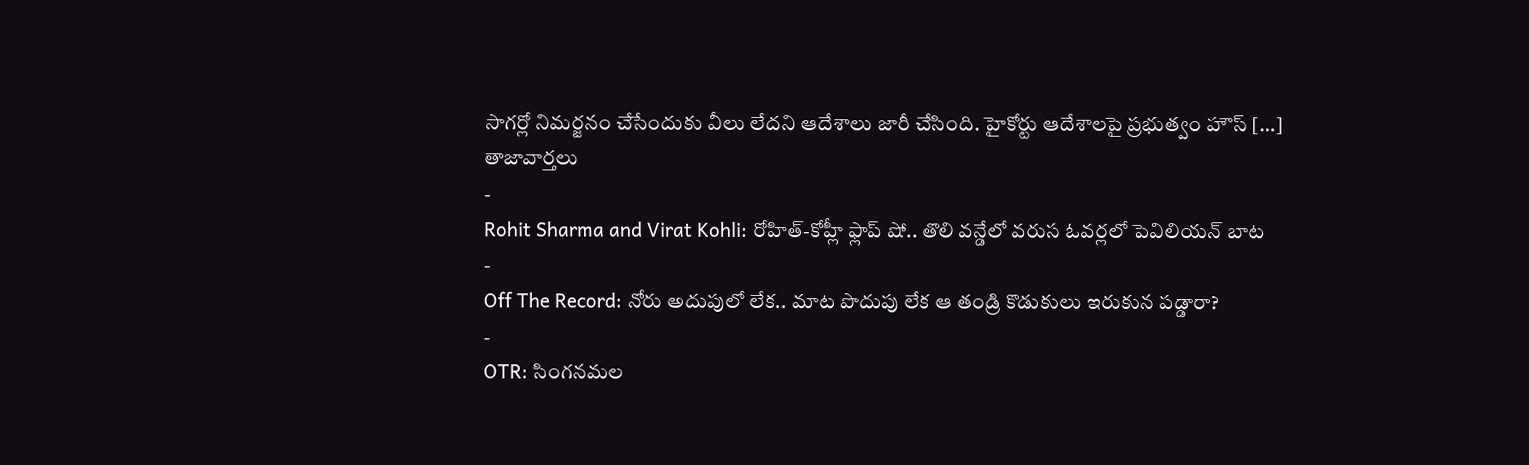సాగర్లో నిమర్జనం చేసేందుకు వీలు లేదని ఆదేశాలు జారీ చేసింది. హైకోర్టు ఆదేశాలపై ప్రభుత్వం హౌస్ […]
తాజావార్తలు
-
Rohit Sharma and Virat Kohli: రోహిత్-కోహ్లీ ఫ్లాప్ షో.. తొలి వన్డేలో వరుస ఓవర్లలో పెవిలియన్ బాట
-
Off The Record: నోరు అదుపులో లేక.. మాట పొదుపు లేక ఆ తండ్రి కొడుకులు ఇరుకున పడ్డారా?
-
OTR: సింగనమల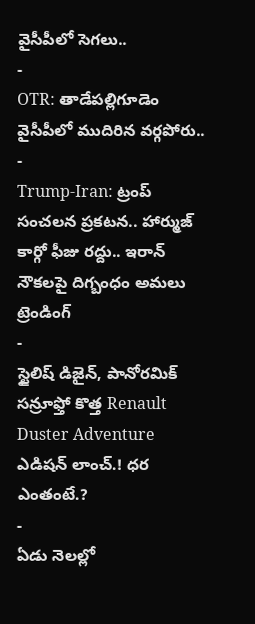వైసీపీలో సెగలు..
-
OTR: తాడేపల్లిగూడెం వైసీపీలో ముదిరిన వర్గపోరు..
-
Trump-Iran: ట్రంప్ సంచలన ప్రకటన.. హార్ముజ్ కార్గో ఫీజు రద్దు.. ఇరాన్ నౌకలపై దిగ్బంధం అమలు
ట్రెండింగ్
-
స్టైలిష్ డిజైన్, పానోరమిక్ సన్రూఫ్తో కొత్త Renault Duster Adventure ఎడిషన్ లాంచ్.! ధర ఎంతంటే.?
-
ఏడు నెలల్లో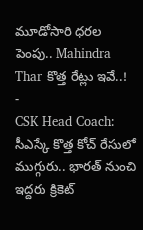మూడోసారి ధరల పెంపు.. Mahindra Thar కొత్త రేట్లు ఇవే..!
-
CSK Head Coach: సీఎస్కే కొత్త కోచ్ రేసులో ముగ్గురు.. భారత్ నుంచి ఇద్దరు క్రికెట్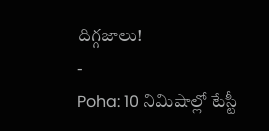దిగ్గజాలు!
-
Poha: 10 నిమిషాల్లో టేస్టీ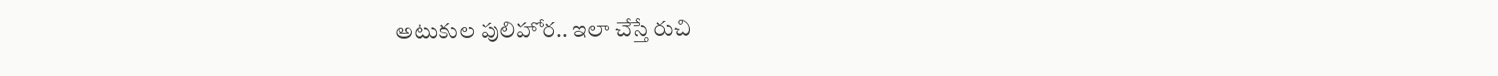అటుకుల పులిహోర.. ఇలా చేస్తే రుచి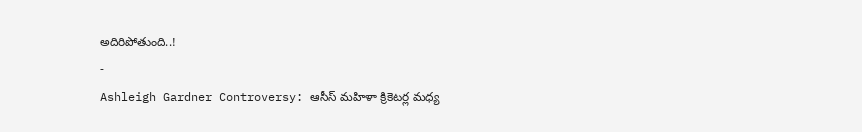అదిరిపోతుంది..!
-
Ashleigh Gardner Controversy: ఆసీస్ మహిళా క్రికెటర్ల మధ్య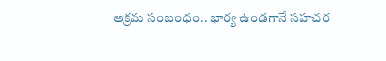అక్రమ సంబంధం.. భార్య ఉండగానే సహచర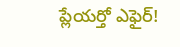ప్లేయర్తో ఎఫైర్!